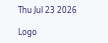Thu Jul 23 2026

Logo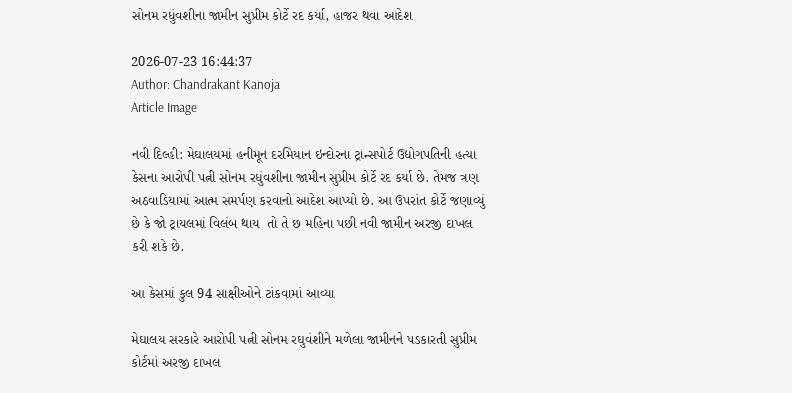સોનમ રધુંવશીના જામીન સુપ્રીમ કોર્ટે રદ કર્યા, હાજર થવા આદેશ

2026-07-23 16:44:37
Author: Chandrakant Kanoja
Article Image

નવી દિલ્હી: મેઘાલયમાં હનીમૂન દરમિયાન ઇન્દોરના ટ્રાન્સપોર્ટ ઉદ્યોગપતિની હત્યા કેસના આરોપી પત્ની સોનમ રધુંવશીના જામીન સુપ્રીમ કોર્ટે રદ કર્યા છે. તેમજ ત્રણ અઠવાડિયામાં આત્મ સમર્પણ કરવાનો આદેશ આપ્યો છે. આ ઉપરાંત કોર્ટે જણાવ્યું છે કે જો ટ્રાયલમાં વિલંબ થાય  તો તે છ મહિના પછી નવી જામીન અરજી દાખલ કરી શકે છે.

આ કેસમાં કુલ 94 સાક્ષીઓને ટાંકવામાં આવ્યા

મેઘાલય સરકારે આરોપી પત્ની સોનમ રઘુવંશીને મળેલા જામીનને પડકારતી સુપ્રીમ કોર્ટમાં અરજી દાખલ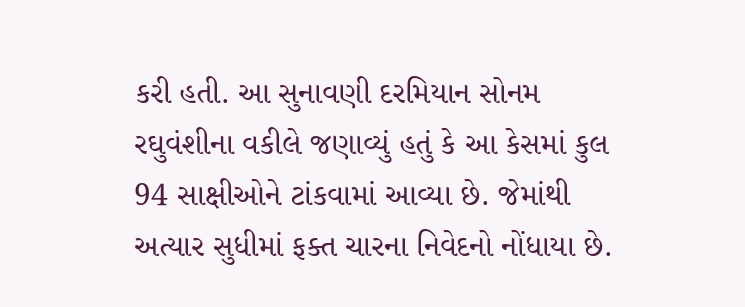કરી હતી. આ સુનાવણી દરમિયાન સોનમ રઘુવંશીના વકીલે જણાવ્યું હતું કે આ કેસમાં કુલ 94 સાક્ષીઓને ટાંકવામાં આવ્યા છે. જેમાંથી અત્યાર સુધીમાં ફક્ત ચારના નિવેદનો નોંધાયા છે.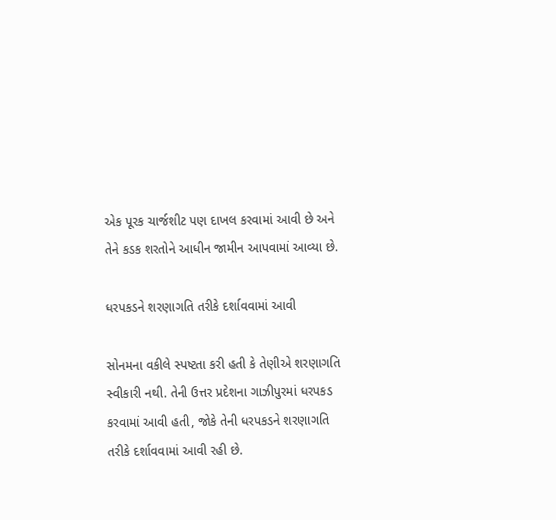એક પૂરક ચાર્જશીટ પણ દાખલ કરવામાં આવી છે અને તેને કડક શરતોને આધીન જામીન આપવામાં આવ્યા છે.

ધરપકડને શરણાગતિ તરીકે દર્શાવવામાં આવી

સોનમના વકીલે સ્પષ્ટતા કરી હતી કે તેણીએ શરણાગતિ સ્વીકારી નથી. તેની ઉત્તર પ્રદેશના ગાઝીપુરમાં ધરપકડ કરવામાં આવી હતી, જોકે તેની ધરપકડને શરણાગતિ તરીકે દર્શાવવામાં આવી રહી છે.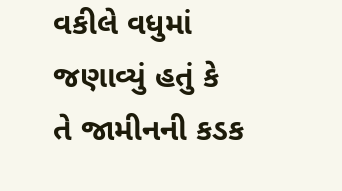વકીલે વધુમાં જણાવ્યું હતું કે  તે જામીનની કડક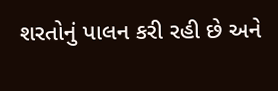શરતોનું પાલન કરી રહી છે અને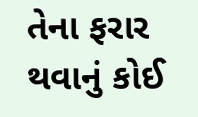તેના ફરાર થવાનું કોઈ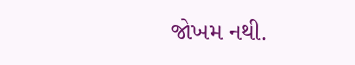જોખમ નથી.